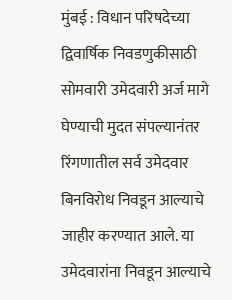मुंबई : विधान परिषदेच्या द्विवार्षिक निवडणुकीसाठी सोमवारी उमेदवारी अर्ज मागे घेण्याची मुदत संपल्यानंतर रिंगणातील सर्व उमेदवार बिनविरोध निवडून आल्याचे जाहीर करण्यात आले. या उमेदवारांना निवडून आल्याचे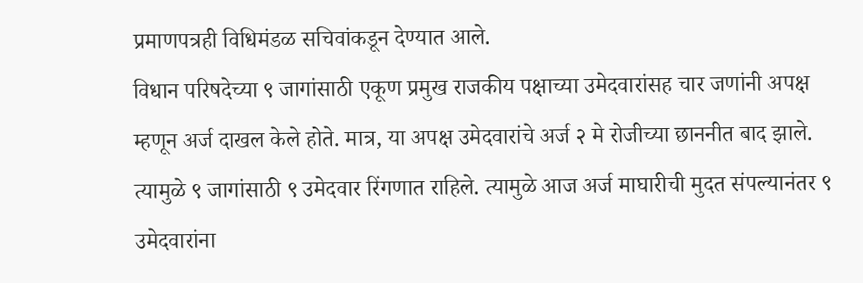प्रमाणपत्रही विधिमंडळ सचिवांकडून देण्यात आले.
विधान परिषदेच्या ९ जागांसाठी एकूण प्रमुख राजकीय पक्षाच्या उमेदवारांसह चार जणांनी अपक्ष म्हणून अर्ज दाखल केले होते. मात्र, या अपक्ष उमेदवारांचे अर्ज २ मे रोजीच्या छाननीत बाद झाले. त्यामुळे ९ जागांसाठी ९ उमेदवार रिंगणात राहिले. त्यामुळे आज अर्ज माघारीची मुदत संपल्यानंतर ९ उमेदवारांना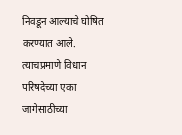निवडून आल्याचे घोषित करण्यात आले.
त्याचप्रमाणे विधान परिषदेच्या एका जागेसाठीच्या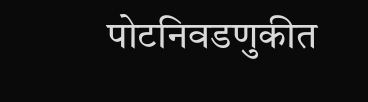पोटनिवडणुकीत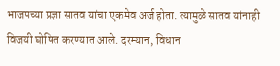भाजपच्या प्रज्ञा सातव यांचा एकमेव अर्ज होता. त्यामुळे सातव यांनाही विजयी घोषित करण्यात आले. दरम्यान, विधान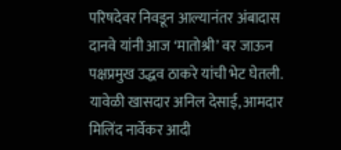परिषदेवर निवडून आल्यानंतर अंबादास दानवे यांनी आज ‘मातोश्री’ वर जाऊन पक्षप्रमुख उद्धव ठाकरे यांची भेट घेतली. यावेळी खासदार अनिल देसाई, आमदार मिलिंद नार्वेकर आदी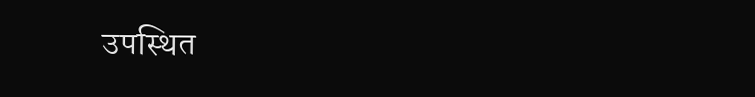उपस्थित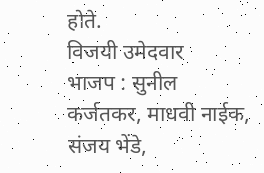होते.
विजयी उमेदवार
भाजप : सुनील कर्जतकर, माधवी नाईक, संजय भेंडे,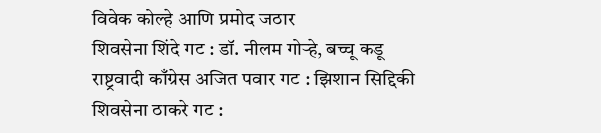विवेक कोल्हे आणि प्रमोद जठार
शिवसेना शिंदे गट : डॉ. नीलम गोऱ्हे, बच्चू कडू
राष्ट्रवादी काँग्रेस अजित पवार गट : झिशान सिद्दिकी
शिवसेना ठाकरे गट :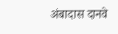अंबादास दानवे